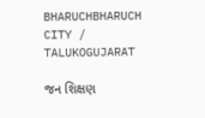BHARUCHBHARUCH CITY / TALUKOGUJARAT

જન શિક્ષણ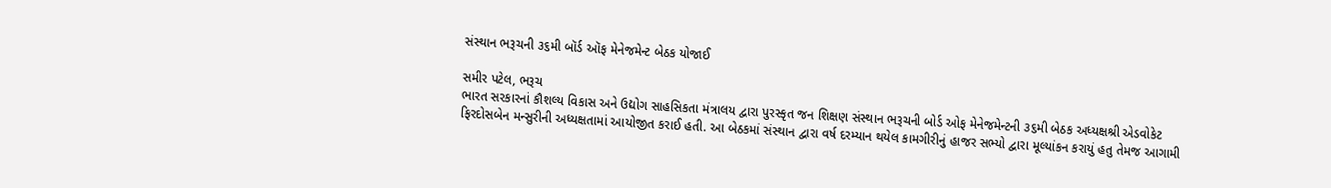સંસ્થાન ભરૂચની ૩૬મી બૉર્ડ ઑફ મેનેજમેન્ટ બેઠક યોજાઈ

સમીર પટેલ, ભરૂચ
ભારત સરકારનાં કૌશલ્ય વિકાસ અને ઉદ્યોગ સાહસિકતા મંત્રાલય દ્વારા પુરસ્કૃત જન શિક્ષણ સંસ્થાન ભરૂચની બોર્ડ ઓફ મેનેજમેન્ટની ૩૬મી બેઠક અધ્યક્ષશ્રી એડવોકેટ ફિરદોસબેન મન્સુરીની અધ્યક્ષતામાં આયોજીત કરાઈ હતી. આ બેઠકમાં સંસ્થાન દ્વારા વર્ષ દરમ્યાન થયેલ કામગીરીનું હાજર સભ્યો દ્વારા મૂલ્યાંકન કરાયું હતુ તેમજ આગામી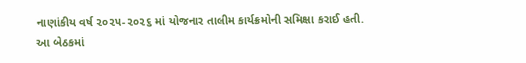નાણાંકીય વર્ષ ૨૦૨૫-૨૦૨૬ માં યોજનાર તાલીમ કાર્યક્રમોની સમિક્ષા કરાઈ હતી.
આ બેઠકમાં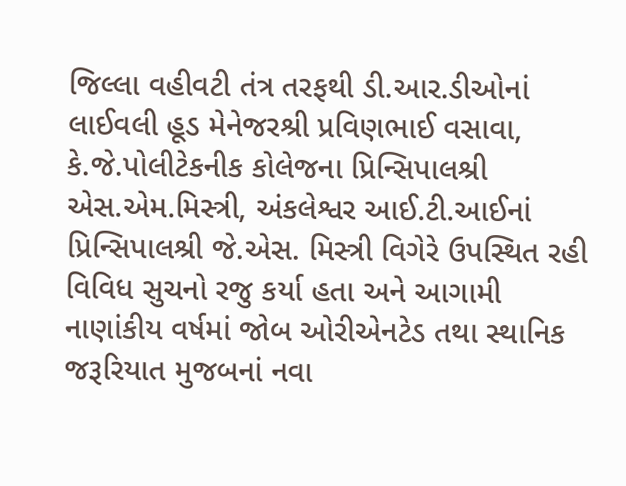જિલ્લા વહીવટી તંત્ર તરફથી ડી.આર.ડીઓનાં લાઈવલી હૂડ મેનેજરશ્રી પ્રવિણભાઈ વસાવા, કે.જે.પોલીટેકનીક કોલેજના પ્રિન્સિપાલશ્રી એસ.એમ.મિસ્ત્રી, અંકલેશ્વર આઈ.ટી.આઈનાં પ્રિન્સિપાલશ્રી જે.એસ. મિસ્ત્રી વિગેરે ઉપસ્થિત રહી વિવિધ સુચનો રજુ કર્યા હતા અને આગામી નાણાંકીય વર્ષમાં જોબ ઓરીએનટેડ તથા સ્થાનિક જરૂરિયાત મુજબનાં નવા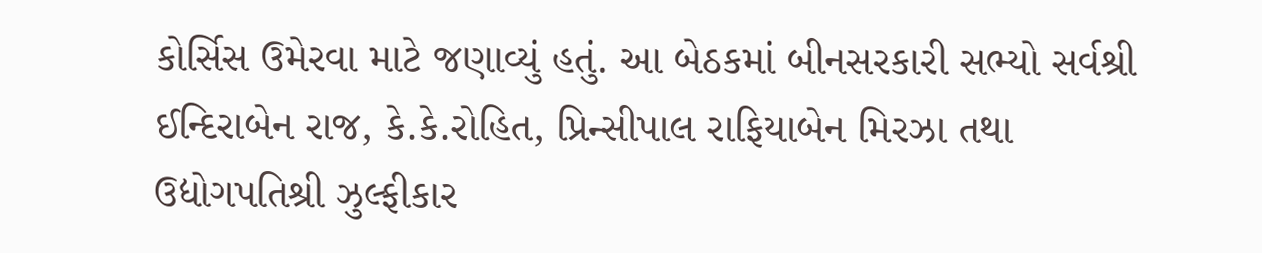કોર્સિસ ઉમેરવા માટે જણાવ્યું હતું. આ બેઠકમાં બીનસરકારી સભ્યો સર્વશ્રી ઈન્દિરાબેન રાજ, કે.કે.રોહિત, પ્રિન્સીપાલ રાફિયાબેન મિરઝા તથા ઉદ્યોગપતિશ્રી ઝુલ્ફીકાર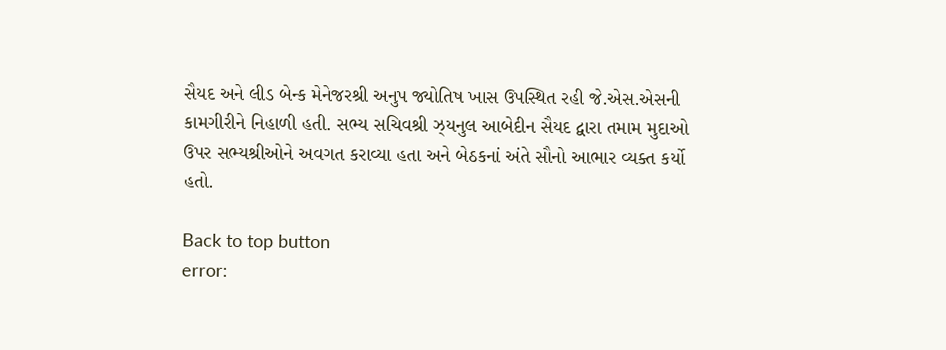સૈયદ અને લીડ બેન્ક મેનેજરશ્રી અનુપ જ્યોતિષ ખાસ ઉપસ્થિત રહી જે.એસ.એસની કામગીરીને નિહાળી હતી. સભ્ય સચિવશ્રી ઝ્યનુલ આબેદીન સૈયદ દ્વારા તમામ મુદાઓ ઉપર સભ્યશ્રીઓને અવગત કરાવ્યા હતા અને બેઠકનાં અંતે સૌનો આભાર વ્યક્ત કર્યો હતો.

Back to top button
error: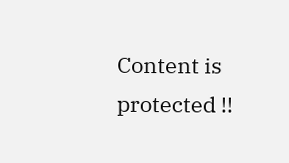Content is protected !!